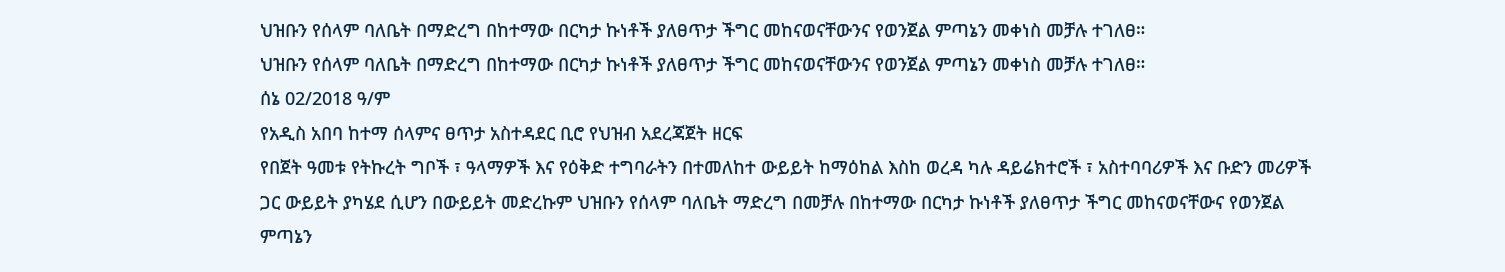ህዝቡን የሰላም ባለቤት በማድረግ በከተማው በርካታ ኩነቶች ያለፀጥታ ችግር መከናወናቸውንና የወንጀል ምጣኔን መቀነስ መቻሉ ተገለፀ።
ህዝቡን የሰላም ባለቤት በማድረግ በከተማው በርካታ ኩነቶች ያለፀጥታ ችግር መከናወናቸውንና የወንጀል ምጣኔን መቀነስ መቻሉ ተገለፀ።
ሰኔ 02/2018 ዓ/ም
የአዲስ አበባ ከተማ ሰላምና ፀጥታ አስተዳደር ቢሮ የህዝብ አደረጃጀት ዘርፍ
የበጀት ዓመቱ የትኩረት ግቦች ፣ ዓላማዎች እና የዕቅድ ተግባራትን በተመለከተ ውይይት ከማዕከል እስከ ወረዳ ካሉ ዳይሬክተሮች ፣ አስተባባሪዎች እና ቡድን መሪዎች ጋር ውይይት ያካሄደ ሲሆን በውይይት መድረኩም ህዝቡን የሰላም ባለቤት ማድረግ በመቻሉ በከተማው በርካታ ኩነቶች ያለፀጥታ ችግር መከናወናቸውና የወንጀል ምጣኔን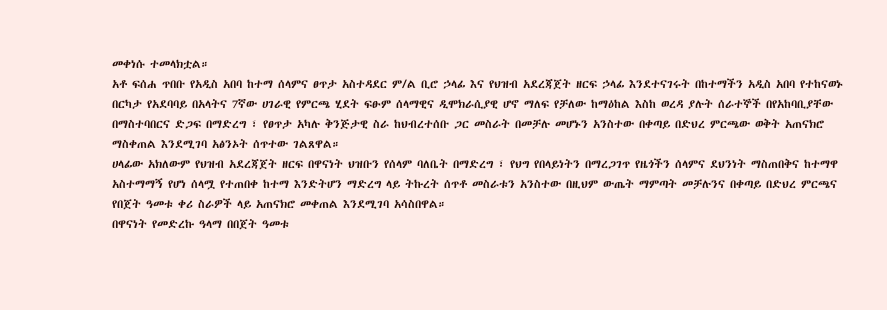መቀነሱ ተመላክቷል።
አቶ ፍሰሐ ጥበቡ የአዲስ አበባ ከተማ ሰላምና ፀጥታ አስተዳደር ም/ል ቢሮ ኃላፊ እና የህዝብ አደረጃጀት ዘርፍ ኃላፊ እንደተናገሩት በከተማችን አዲስ አበባ የተከናወኑ በርካታ የአደባባይ በአላትና 7ኛው ሀገራዊ የምርጫ ሂደት ፍፁም ሰላማዊና ዲሞክራሲያዊ ሆኖ ማለፍ የቻለው ከማዕከል እስከ ወረዳ ያሉት ሰራተኞች በየአከባቢያቸው በማስተባበርና ድጋፍ በማድረግ ፣ የፀጥታ አካሉ ቅንጅታዊ ስራ ከህብረተሰቡ ጋር መስራት በመቻሉ መሆኑን አንስተው በቀጣይ በድህረ ምርጫው ወቅት አጠናክሮ ማስቀጠል እንደሚገባ አፅንኦት ሰጥተው ገልጸዋል።
ሀላፊው አክለውም የህዝብ አደረጃጀት ዘርፍ በዋናነት ህዝቡን የሰላም ባለቤት በማድረግ ፣ የህግ የበላይነትን በማረጋገጥ የዜጎችን ሰላምና ደህንነት ማስጠበቅና ከተማዋ አስተማማኝ የሆነ ሰላሟ የተጠበቀ ከተማ እንድትሆን ማድረግ ላይ ትኩረት ሰጥቶ መስራቱን አንስተው በዚህም ውጤት ማምጣት መቻሉንና በቀጣይ በድህረ ምርጫና የበጀት ዓመቱ ቀሪ ስራዎች ላይ አጠናክሮ መቀጠል እንደሚገባ አሳስበዋል።
በዋናነት የመድረኩ ዓላማ በበጀት ዓመቱ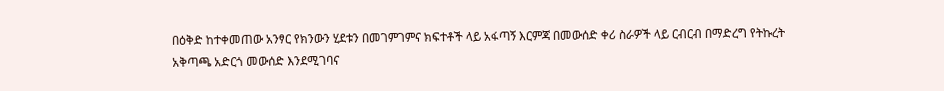በዕቅድ ከተቀመጠው አንፃር የክንውን ሂደቱን በመገምገምና ክፍተቶች ላይ አፋጣኝ እርምጃ በመውሰድ ቀሪ ስራዎች ላይ ርብርብ በማድረግ የትኩረት አቅጣጫ አድርጎ መውሰድ እንደሚገባና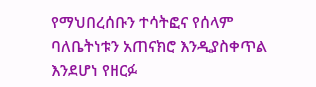የማህበረሰቡን ተሳትፎና የሰላም ባለቤትነቱን አጠናክሮ እንዲያስቀጥል እንደሆነ የዘርፉ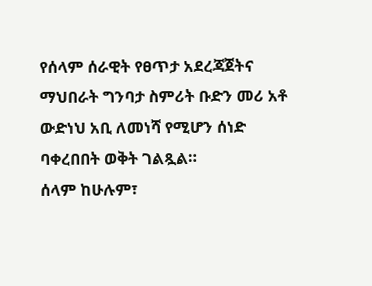የሰላም ሰራዊት የፀጥታ አደረጃጀትና ማህበራት ግንባታ ስምሪት ቡድን መሪ አቶ ውድነህ አቢ ለመነሻ የሚሆን ሰነድ ባቀረበበት ወቅት ገልጿል።
ሰላም ከሁሉም፣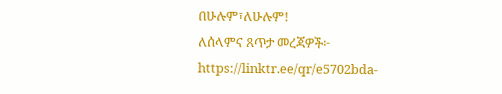በሁሉም፣ለሁሉም!
ለሰላምና ጸጥታ መረጃዎች፦
https://linktr.ee/qr/e5702bda-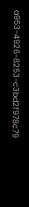a953-4926-8253-c3bd2f978c79